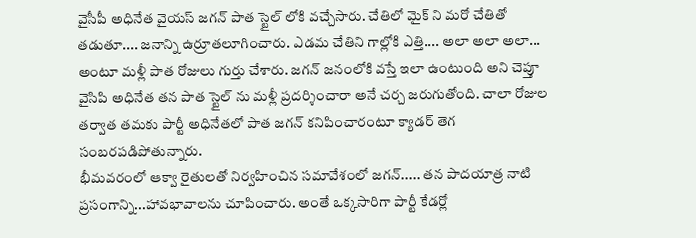వైసీపీ అధినేత వైయస్ జగన్ పాత స్టైల్ లోకి వచ్చేసారు. చేతిలో మైక్ ని మరో చేతితో తడుతూ.... జనాన్ని ఉర్రూతలూగించారు. ఎడమ చేతిని గాల్లోకి ఎత్తి.... అలా అలా అలా... అంటూ మళ్లీ పాత రోజులు గుర్తు చేశారు. జగన్ జనంలోకి వస్తే ఇలా ఉంటుంది అని చెప్తూ వైసిపి అధినేత తన పాత స్టైల్ ను మళ్లీ ప్రదర్శించారా అనే చర్చ జరుగుతోంది. చాలా రోజుల తర్వాత తమకు పార్టీ అధినేతలో పాత జగన్ కనిపించారంటూ క్యాడర్ తెగ సంబరపడిపోతున్నారు.
భీమవరంలో ఆక్వా రైతులతో నిర్వహించిన సమావేశంలో జగన్..... తన పాదయాత్ర నాటి ప్రసంగాన్ని...హావభావాలను చూపించారు. అంతే ఒక్కసారిగా పార్టీ కేడర్లో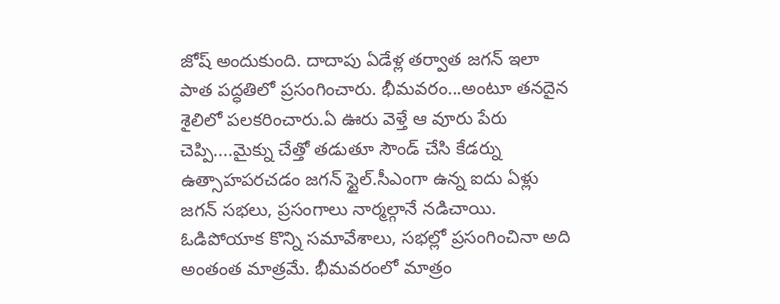జోష్ అందుకుంది. దాదాపు ఏడేళ్ల తర్వాత జగన్ ఇలా పాత పద్ధతిలో ప్రసంగించారు. భీమవరం...అంటూ తనదైన శైలిలో పలకరించారు.ఏ ఊరు వెళ్తే ఆ వూరు పేరు చెప్పి....మైక్ను చేత్తో తడుతూ సౌండ్ చేసి కేడర్ను ఉత్సాహపరచడం జగన్ స్టైల్.సీఎంగా ఉన్న ఐదు ఏళ్లు జగన్ సభలు, ప్రసంగాలు నార్మల్గానే నడిచాయి. ఓడిపోయాక కొన్ని సమావేశాలు, సభల్లో ప్రసంగించినా అది అంతంత మాత్రమే. భీమవరంలో మాత్రం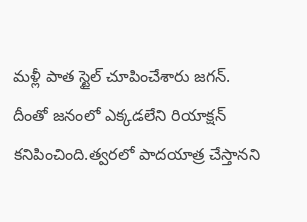మళ్లీ పాత స్టైల్ చూపించేశారు జగన్.
దీంతో జనంలో ఎక్కడలేని రియాక్షన్ కనిపించింది.త్వరలో పాదయాత్ర చేస్తానని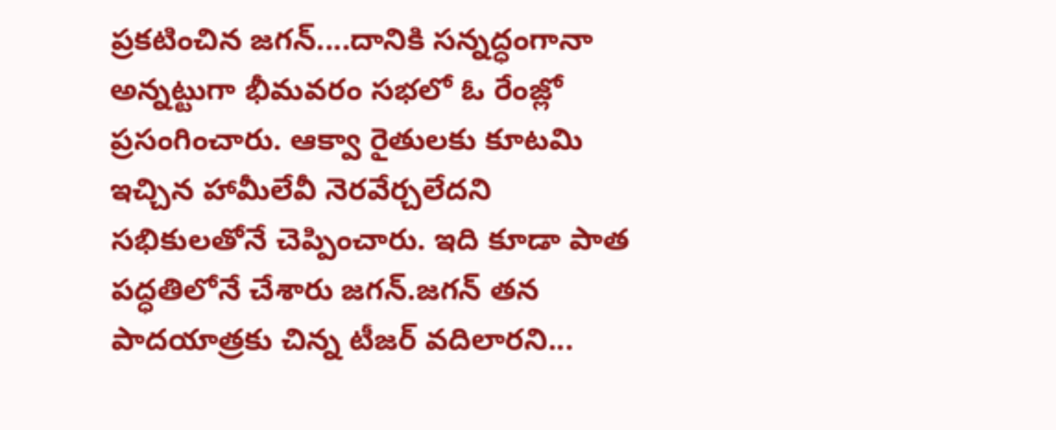ప్రకటించిన జగన్....దానికి సన్నద్ధంగానా అన్నట్టుగా భీమవరం సభలో ఓ రేంజ్లో ప్రసంగించారు. ఆక్వా రైతులకు కూటమి ఇచ్చిన హామీలేవీ నెరవేర్చలేదని సభికులతోనే చెప్పించారు. ఇది కూడా పాత పద్ధతిలోనే చేశారు జగన్.జగన్ తన పాదయాత్రకు చిన్న టీజర్ వదిలారని...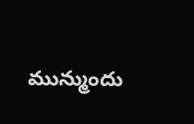మున్ముందు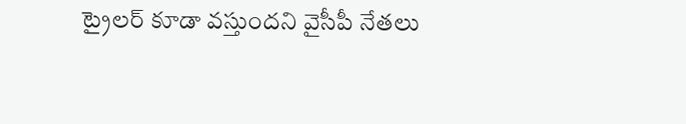ట్రైలర్ కూడా వస్తుందని వైసీపీ నేతలు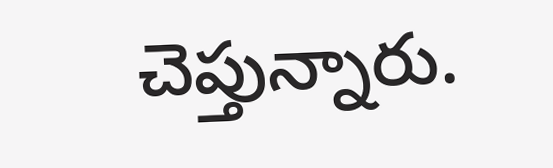చెప్తున్నారు.